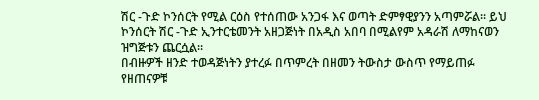ሽር -ጉድ ኮንሰርት የሚል ርዕስ የተሰጠው አንጋፋ እና ወጣት ድምፃዊያንን አጣምሯል፡፡ ይህ ኮንሰርት ሽር -ጉድ ኢንተርቴመንት አዘጋጅነት በአዲስ አበባ በሚልየም አዳራሽ ለማከናወን ዝግጅቱን ጨርሷል፡፡
በብዙዎች ዘንድ ተወዳጅነትን ያተረፉ በጥምረት በዘመን ትውስታ ውስጥ የማይጠፉ የዘጠናዎቹ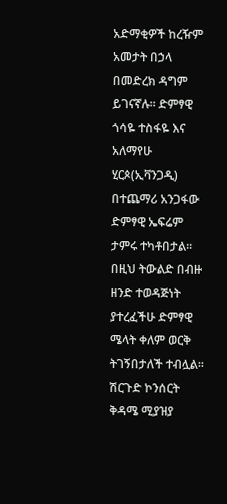አድማቂዎች ከረዥም አመታት በኃላ በመድረክ ዳግም ይገናኛሉ፡፡ ድምፃዊ ጎሳዬ ተስፋዬ እና አለማየሁ ሂርጶ(ኢቫንጋዲ) በተጨማሪ አንጋፋው ድምፃዊ ኤፍሬም ታምሩ ተካቶበታል፡፡በዚህ ትውልድ በብዙ ዘንድ ተወዳጅነት ያተረፈችሁ ድምፃዊ ሜላት ቀለም ወርቅ ትገኝበታለች ተብሏል፡፡
ሽርጉድ ኮንሰርት ቅዳሜ ሚያዝያ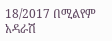18/2017 በሚልየም አዳራሽ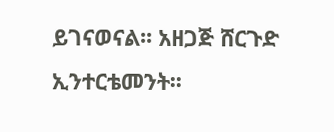ይገናወናል፡፡ አዘጋጅ ሸርጉድ ኢንተርቴመንት፡፡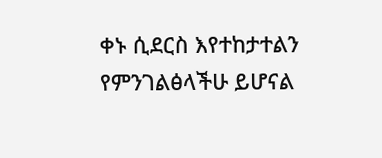ቀኑ ሲደርስ እየተከታተልን የምንገልፅላችሁ ይሆናል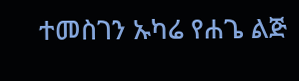ተመስገን ኡካሬ የሐጌ ልጅ